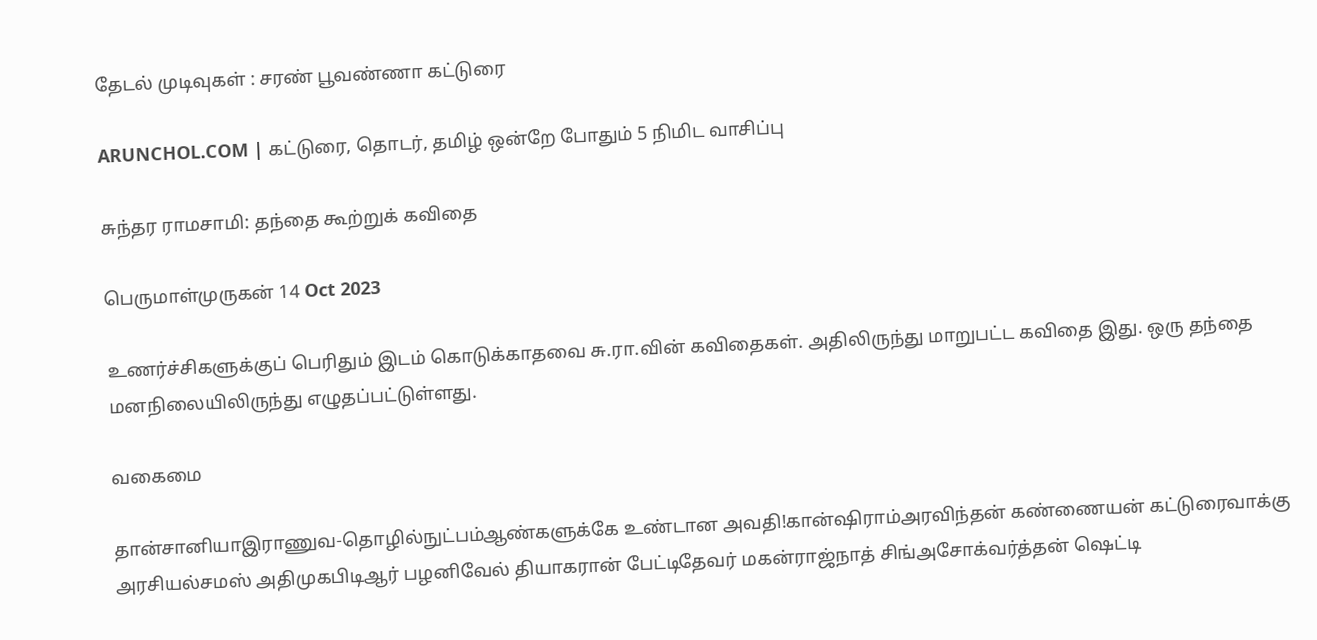தேடல் முடிவுகள் : சரண் பூவண்ணா கட்டுரை

ARUNCHOL.COM | கட்டுரை, தொடர், தமிழ் ஒன்றே போதும் 5 நிமிட வாசிப்பு

சுந்தர ராமசாமி: தந்தை கூற்றுக் கவிதை

பெருமாள்முருகன் 14 Oct 2023

உணர்ச்சிகளுக்குப் பெரிதும் இடம் கொடுக்காதவை சு.ரா.வின் கவிதைகள். அதிலிருந்து மாறுபட்ட கவிதை இது. ஒரு தந்தை மனநிலையிலிருந்து எழுதப்பட்டுள்ளது.

வகைமை

தான்சானியாஇராணுவ-தொழில்நுட்பம்ஆண்களுக்கே உண்டான அவதி!கான்ஷிராம்அரவிந்தன் கண்ணையன் கட்டுரைவாக்கு அரசியல்சமஸ் அதிமுகபிடிஆர் பழனிவேல் தியாகரான் பேட்டிதேவர் மகன்ராஜ்நாத் சிங்அசோக்வர்த்தன் ஷெட்டி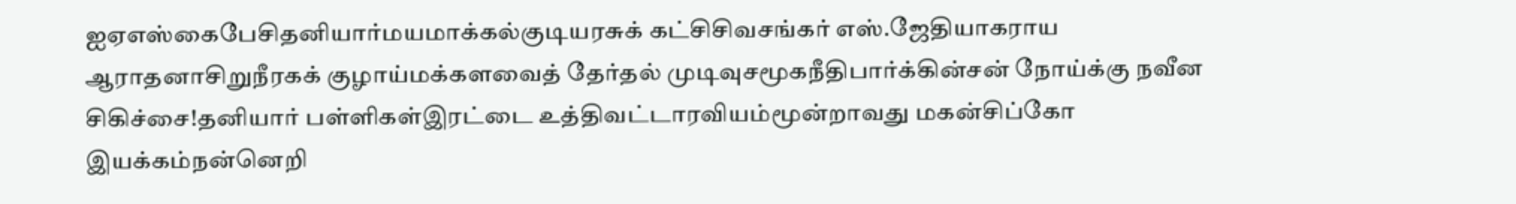ஐஏஎஸ்கைபேசிதனியார்மயமாக்கல்குடியரசுக் கட்சிசிவசங்கர் எஸ்.ஜேதியாகராய ஆராதனாசிறுநீரகக் குழாய்மக்களவைத் தேர்தல் முடிவுசமூகநீதிபார்க்கின்சன் நோய்க்கு நவீன சிகிச்சை!தனியார் பள்ளிகள்இரட்டை உத்திவட்டாரவியம்மூன்றாவது மகன்சிப்கோ இயக்கம்நன்னெறி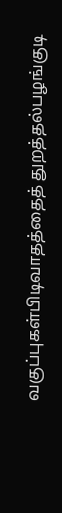வகுப்புகள்பிடிவாதத்தைத் துறத்தல்பழங்குடி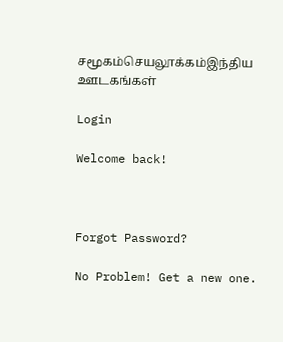சமூகம்செயலூக்கம்இந்திய ஊடகங்கள்

Login

Welcome back!



Forgot Password?

No Problem! Get a new one.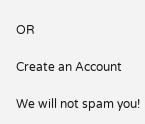OR

Create an Account

We will not spam you!